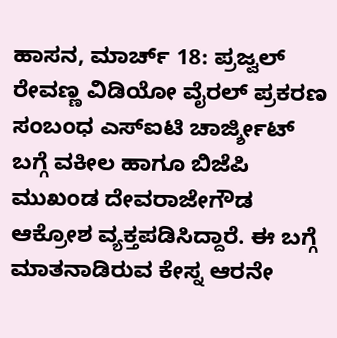ಹಾಸನ, ಮಾರ್ಚ್ 18: ಪ್ರಜ್ವಲ್ ರೇವಣ್ಣ ವಿಡಿಯೋ ವೈರಲ್ ಪ್ರಕರಣ ಸಂಬಂಧ ಎಸ್ಐಟಿ ಚಾರ್ಜ್ಶೀಟ್ ಬಗ್ಗೆ ವಕೀಲ ಹಾಗೂ ಬಿಜೆಪಿ ಮುಖಂಡ ದೇವರಾಜೇಗೌಡ ಆಕ್ರೋಶ ವ್ಯಕ್ತಪಡಿಸಿದ್ದಾರೆ. ಈ ಬಗ್ಗೆ ಮಾತನಾಡಿರುವ ಕೇಸ್ನ ಆರನೇ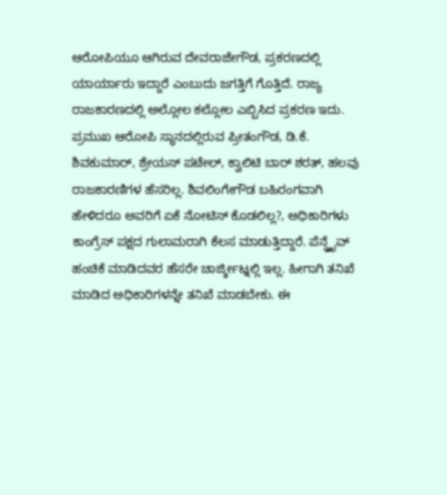ಆರೋಪಿಯೂ ಆಗಿರುವ ದೇವರಾಜೇಗೌಡ, ಪ್ರಕರಣದಲ್ಲಿ ಯಾರ್ಯಾರು ಇದ್ದಾರೆ ಎಂಬುದು ಜಗತ್ತಿಗೆ ಗೊತ್ತಿದೆ. ರಾಜ್ಯ ರಾಜಕಾರಣದಲ್ಲಿ ಅಲ್ಲೋಲ ಕಲ್ಲೋಲ ಎಬ್ಬಿಸಿದ ಪ್ರಕರಣ ಇದು. ಪ್ರಮುಖ ಆರೋಪಿ ಸ್ಥಾನದಲ್ಲಿರುವ ಪ್ರೀತಂಗೌಡ, ಡಿ.ಕೆ. ಶಿವಕುಮಾರ್, ಶ್ರೇಯಸ್ ಪಟೇಲ್, ಕ್ವಾಲಿಟಿ ಬಾರ್ ಶರತ್, ಹಲವು ರಾಜಕಾರಣಿಗಳ ಹೆಸರಿಲ್ಲ. ಶಿವಲಿಂಗೇಗೌಡ ಬಹಿರಂಗವಾಗಿ ಹೇಳಿದರೂ ಅವರಿಗೆ ಏಕೆ ನೋಟಿಸ್ ಕೊಡಲಿಲ್ಲ?, ಅಧಿಕಾರಿಗಳು ಕಾಂಗ್ರೆಸ್ ಪಕ್ಷದ ಗುಲಾಮರಾಗಿ ಕೆಲಸ ಮಾಡುತ್ತಿದ್ದಾರೆ. ಪೆನ್ಡ್ರೈವ್ ಹಂಚಿಕೆ ಮಾಡಿದವರ ಹೆಸರೇ ಚಾರ್ಜ್ಶೀಟ್ನಲ್ಲಿ ಇಲ್ಲ. ಹೀಗಾಗಿ ತನಿಖೆ ಮಾಡಿದ ಅಧಿಕಾರಿಗಳನ್ನೇ ತನಿಖೆ ಮಾಡಬೇಕು. ಈ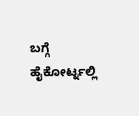ಬಗ್ಗೆ ಹೈಕೋರ್ಟ್ನಲ್ಲಿ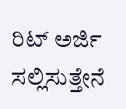ರಿಟ್ ಅರ್ಜಿ ಸಲ್ಲಿಸುತ್ತೇನೆ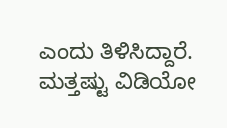ಎಂದು ತಿಳಿಸಿದ್ದಾರೆ.
ಮತ್ತಷ್ಟು ವಿಡಿಯೋ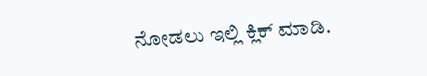ನೋಡಲು ಇಲ್ಲಿ ಕ್ಲಿಕ್ ಮಾಡಿ.